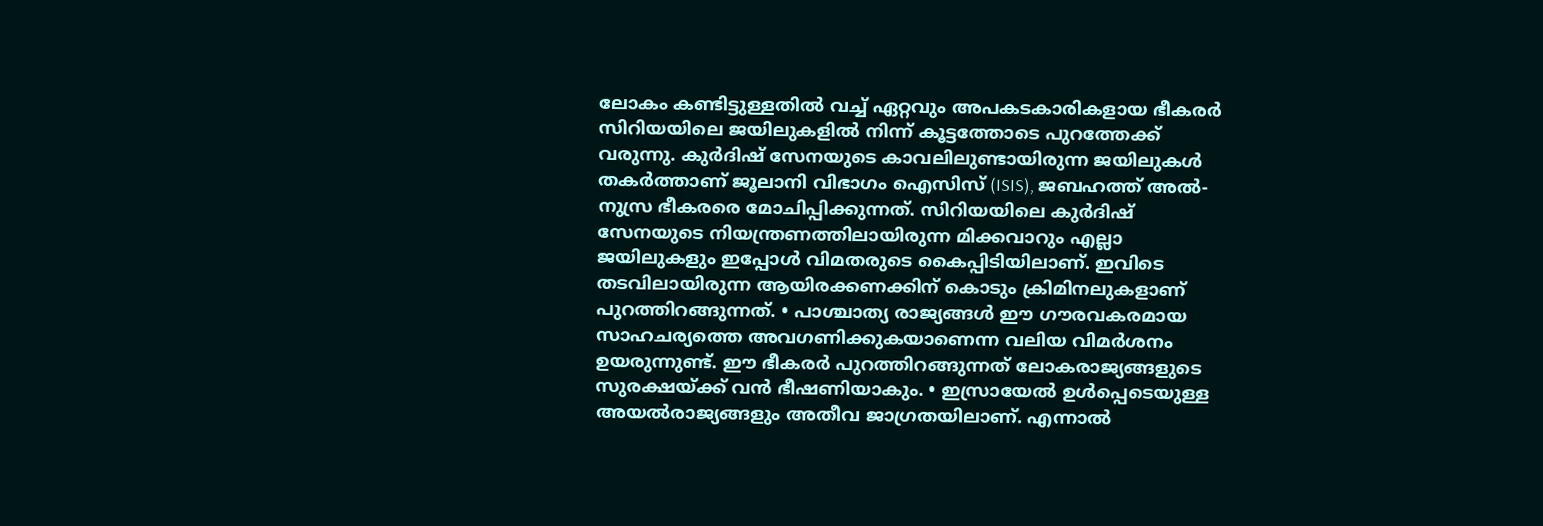ലോകം കണ്ടിട്ടുള്ളതിൽ വച്ച് ഏറ്റവും അപകടകാരികളായ ഭീകരർ സിറിയയിലെ ജയിലുകളിൽ നിന്ന് കൂട്ടത്തോടെ പുറത്തേക്ക് വരുന്നു. കുർദിഷ് സേനയുടെ കാവലിലുണ്ടായിരുന്ന ജയിലുകൾ തകർത്താണ് ജൂലാനി വിഭാഗം ഐസിസ് (ISIS), ജബഹത്ത് അൽ-നുസ്ര ഭീകരരെ മോചിപ്പിക്കുന്നത്. സിറിയയിലെ കുർദിഷ് സേനയുടെ നിയന്ത്രണത്തിലായിരുന്ന മിക്കവാറും എല്ലാ ജയിലുകളും ഇപ്പോൾ വിമതരുടെ കൈപ്പിടിയിലാണ്. ഇവിടെ തടവിലായിരുന്ന ആയിരക്കണക്കിന് കൊടും ക്രിമിനലുകളാണ് പുറത്തിറങ്ങുന്നത്. • പാശ്ചാത്യ രാജ്യങ്ങൾ ഈ ഗൗരവകരമായ സാഹചര്യത്തെ അവഗണിക്കുകയാണെന്ന വലിയ വിമർശനം ഉയരുന്നുണ്ട്. ഈ ഭീകരർ പുറത്തിറങ്ങുന്നത് ലോകരാജ്യങ്ങളുടെ സുരക്ഷയ്ക്ക് വൻ ഭീഷണിയാകും. • ഇസ്രായേൽ ഉൾപ്പെടെയുള്ള അയൽരാജ്യങ്ങളും അതീവ ജാഗ്രതയിലാണ്. എന്നാൽ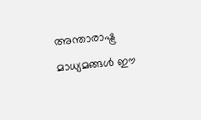അന്താരാഷ്ട്ര മാധ്യമങ്ങൾ ഈ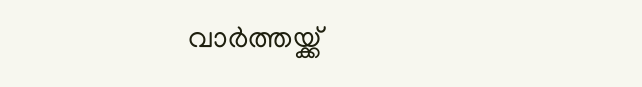വാർത്തയ്ക്ക്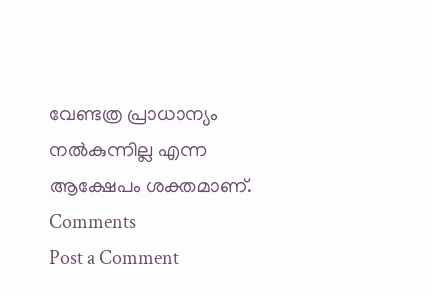വേണ്ടത്ര പ്രാധാന്യം നൽകുന്നില്ല എന്ന ആക്ഷേപം ശക്തമാണ്.
Comments
Post a Comment